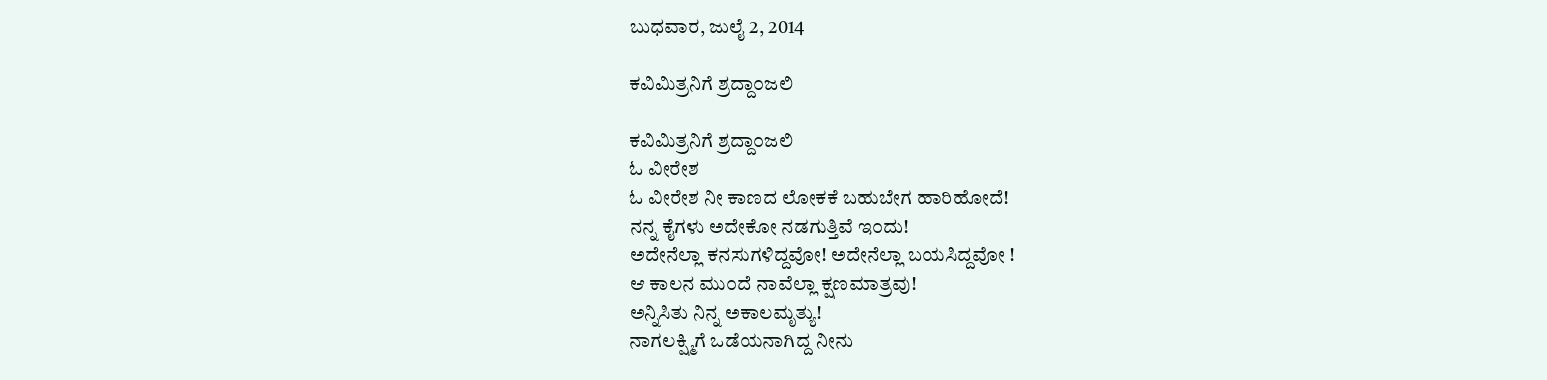ಬುಧವಾರ, ಜುಲೈ 2, 2014

ಕವಿಮಿತ್ರನಿಗೆ ಶ್ರದ್ದಾ೦ಜಲಿ

ಕವಿಮಿತ್ರನಿಗೆ ಶ್ರದ್ದಾ೦ಜಲಿ
ಓ ವೀರೇಶ
ಓ ವೀರೇಶ ನೀ ಕಾಣದ ಲೋಕಕೆ ಬಹುಬೇಗ ಹಾರಿಹೋದೆ!
ನನ್ನ ಕೈಗಳು ಅದೇಕೋ ನಡಗುತ್ತಿವೆ ಇ೦ದು!
ಅದೇನೆಲ್ಲಾ ಕನಸುಗಳಿದ್ದವೋ! ಅದೇನೆಲ್ಲಾ ಬಯಸಿದ್ದವೋ !
ಆ ಕಾಲನ ಮು೦ದೆ ನಾವೆಲ್ಲಾ ಕ್ಷಣಮಾತ್ರವು!
ಅನ್ನಿಸಿತು ನಿನ್ನ ಅಕಾಲಮೃತ್ಯು!
ನಾಗಲಕ್ಷ್ಮಿಗೆ ಒಡೆಯನಾಗಿದ್ದ ನೀನು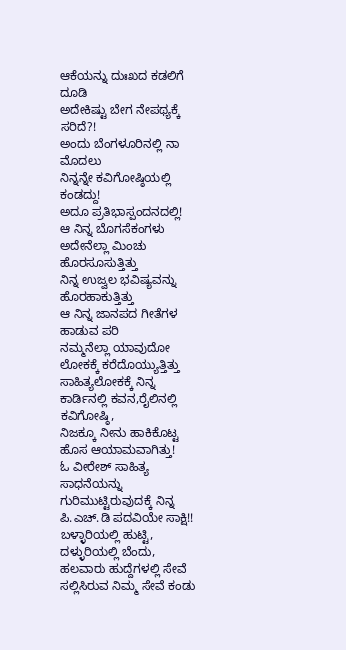ಆಕೆಯನ್ನು ದುಃಖದ ಕಡಲಿಗೆ ದೂಡಿ
ಅದೇಕಿಷ್ಟು ಬೇಗ ನೇಪಥ್ಯಕ್ಕೆ ಸರಿದೆ?!
ಅಂದು ಬೆಂಗಳೂರಿನಲ್ಲಿ ನಾ ಮೊದಲು
ನಿನ್ನನ್ನೇ ಕವಿಗೋಷ್ಠಿಯಲ್ಲಿ ಕಂಡದ್ದು!
ಅದೂ ಪ್ರತಿಭಾಸ್ಪಂದನದಲ್ಲಿ!
ಆ ನಿನ್ನ ಬೊಗಸೆಕಂಗಳು
ಅದೇನೆಲ್ಲಾ ಮಿಂಚು ಹೊರಸೂಸುತ್ತಿತ್ತು
ನಿನ್ನ ಉಜ್ವಲ ಭವಿಷ್ಯವನ್ನು ಹೊರಹಾಕುತ್ತಿತ್ತು
ಆ ನಿನ್ನ ಜಾನಪದ ಗೀತೆಗಳ ಹಾಡುವ ಪರಿ
ನಮ್ಮನೆಲ್ಲಾ ಯಾವುದೋ ಲೋಕಕ್ಕೆ ಕರೆದೊಯ್ಯುತ್ತಿತ್ತು
ಸಾಹಿತ್ಯಲೋಕಕ್ಕೆ ನಿನ್ನ ಕಾರ್ಡಿನಲ್ಲಿ ಕವನ,ರೈಲಿನಲ್ಲಿ ಕವಿಗೋಷ್ಠಿ,
ನಿಜಕ್ಕೂ ನೀನು ಹಾಕಿಕೊಟ್ಟ ಹೊಸ ಆಯಾಮವಾಗಿತ್ತು!
ಓ ವೀರೇಶ್ ಸಾಹಿತ್ಯ ಸಾಧನೆಯನ್ನು
ಗುರಿಮುಟ್ಟಿರುವುದಕ್ಕೆ ನಿನ್ನ ಪಿ.ಎಚ್.ಡಿ ಪದವಿಯೇ ಸಾಕ್ಷಿ!!
ಬಳ್ಳಾರಿಯಲ್ಲಿ ಹುಟ್ಟಿ, ದಳ್ಳುರಿಯಲ್ಲಿ ಬೆಂದು,
ಹಲವಾರು ಹುದ್ದೆಗಳಲ್ಲಿ ಸೇವೆ ಸಲ್ಲಿಸಿರುವ ನಿಮ್ಮ ಸೇವೆ ಕಂಡು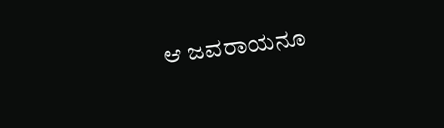ಆ ಜವರಾಯನೂ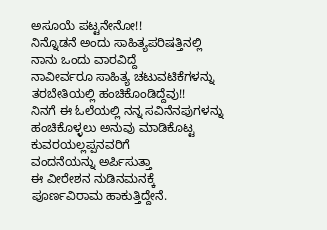ಅಸೂಯೆ ಪಟ್ಟನೇನೋ!!
ನಿನ್ನೊಡನೆ ಅಂದು ಸಾಹಿತ್ಯಪರಿಷತ್ತಿನಲ್ಲಿ
ನಾನು ಒಂದು ವಾರವಿದ್ದೆ
ನಾವೀರ್ವರೂ ಸಾಹಿತ್ಯ ಚಟುವಟಿಕೆಗಳನ್ನು
ತರಬೇತಿಯಲ್ಲಿ ಹಂಚಿಕೊಂಡಿದ್ದೆವು!!
ನಿನಗೆ ಈ ಓಲೆಯಲ್ಲಿ ನನ್ನ ಸವಿನೆನಪುಗಳನ್ನು
ಹಂಚಿಕೊಳ್ಳಲು ಅನುವು ಮಾಡಿಕೊಟ್ಟ ಕುವರಯಲ್ಲಪ್ಪನವರಿಗೆ
ವಂದನೆಯನ್ನು ಅರ್ಪಿಸುತ್ತಾ
ಈ ವೀರೇಶನ ನುಡಿನಮನಕ್ಕೆ
ಪೂರ್ಣವಿರಾಮ ಹಾಕುತ್ತಿದ್ದೇನೆ.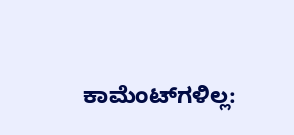ಕಾಮೆಂಟ್‌ಗಳಿಲ್ಲ: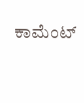ಕಾಮೆಂಟ್‌‌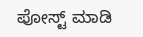ಪೋಸ್ಟ್‌ ಮಾಡಿ